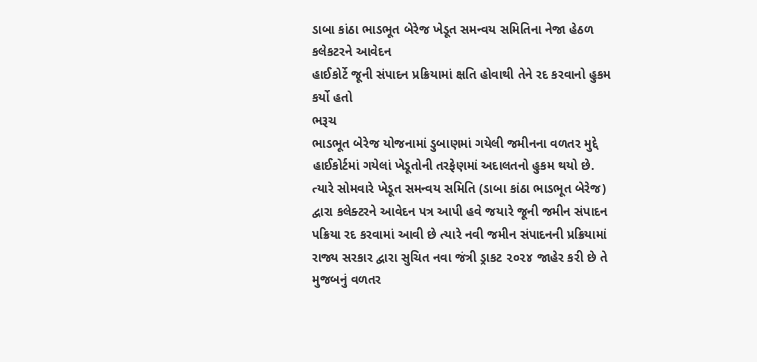ડાબા કાંઠા ભાડભૂત બેરેજ ખેડૂત સમન્વય સમિતિના નેજા હેઠળ કલેકટરને આવેદન
હાઈકોર્ટે જૂની સંપાદન પ્રક્રિયામાં ક્ષતિ હોવાથી તેને રદ કરવાનો હુકમ કર્યો હતો
ભરૂચ
ભાડભૂત બેરેજ યોજનામાં ડુબાણમાં ગયેલી જમીનના વળતર મુદ્દે હાઈકોર્ટમાં ગયેલાં ખેડૂતોની તરફેણમાં અદાલતનો હુકમ થયો છે. ત્યારે સોમવારે ખેડૂત સમન્વય સમિતિ (ડાબા કાંઠા ભાડભૂત બેરેજ) દ્વારા કલેક્ટરને આવેદન પત્ર આપી હવે જયારે જૂની જમીન સંપાદન પક્રિયા રદ કરવામાં આવી છે ત્યારે નવી જમીન સંપાદનની પ્રક્રિયામાં રાજ્ય સરકાર દ્વારા સુચિત નવા જંત્રી ડ્રાકટ ૨૦૨૪ જાહેર કરી છે તે મુજબનું વળતર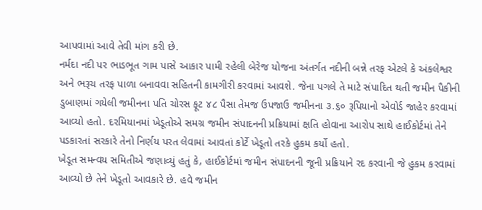આપવામાં આવે તેવી માંગ કરી છે.
નર્મદા નદી પર ભાડભૂત ગામ પાસે આકાર પામી રહેલી બેરેજ યોજના અંતર્ગત નદીની બન્ને તરફ એટલે કે અંકલેશ્વર અને ભરૂચ તરફ પાળા બનાવવા સહિતની કામગીરી કરવામાં આવશે. જેના પગલે તે માટે સંપાદિત થતી જમીન પૈકીની ડુબાણમાં ગયેલી જમીનના પતિ ચોરસ ફૂટ ૪૮ પૈસા તેમજ ઉપજાઉ જમીનના ૩.૬૦ રૂપિયાનો એવોર્ડ જાહેર કરવામાં આવ્યો હતો. દરમિયાનમાં ખેડૂતોએ સમગ્ર જમીન સંપાદનની પ્રક્રિયામાં ક્ષતિ હોવાના આરોપ સાથે હાઈકોર્ટમાં તેને પડકારતાં સરકારે તેનો નિર્ણય પરત લેવામાં આવતાં કોર્ટે ખેડૂતો તરકે હુકમ કર્યો હતો.
ખેડૂત સમન્વય સમિતીએ જણાવ્યું હતું કે, હાઈકોર્ટમાં જમીન સંપાદનની જૂની પ્રક્રિયાને રદ કરવાની જે હુકમ કરવામાં આવ્યો છે તેને ખેડૂતો આવકારે છે. હવે જમીન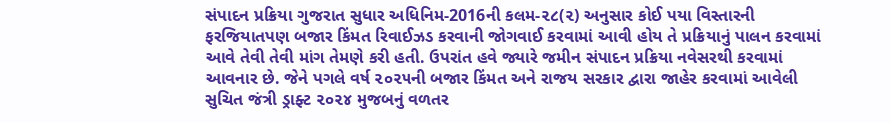સંપાદન પ્રક્રિયા ગુજરાત સુધાર અધિનિમ-2016ની કલમ-૨૮(૨) અનુસાર કોઈ પયા વિસ્તારની ફરજિયાતપણ બજાર કિંમત રિવાઈઝડ કરવાની જોગવાઈ કરવામાં આવી હોય તે પ્રક્રિયાનું પાલન કરવામાં આવે તેવી તેવી માંગ તેમણે કરી હતી. ઉપરાંત હવે જ્યારે જમીન સંપાદન પ્રક્રિયા નવેસરથી કરવામાં આવનાર છે. જેને પગલે વર્ષ ૨૦૨૫ની બજાર કિંમત અને રાજય સરકાર દ્વારા જાહેર કરવામાં આવેલી સુચિત જંત્રી ડ્રાફ્ટ ૨૦૨૪ મુજબનું વળતર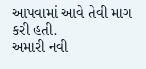આપવામાં આવે તેવી માગ કરી હતી.
અમારી નવી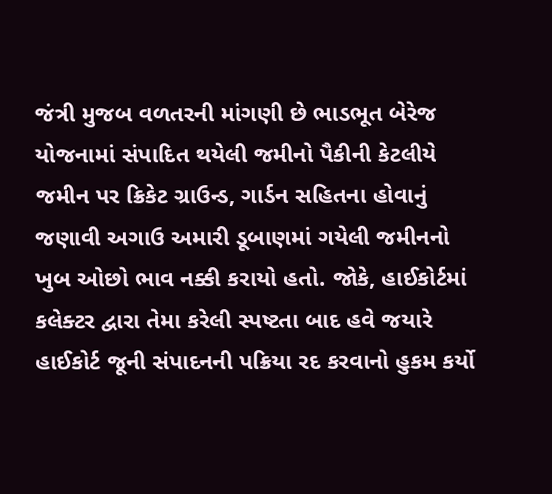જંત્રી મુજબ વળતરની માંગણી છે ભાડભૂત બેરેજ યોજનામાં સંપાદિત થયેલી જમીનો પૈકીની કેટલીયે જમીન પર ક્રિકેટ ગ્રાઉન્ડ, ગાર્ડન સહિતના હોવાનું જણાવી અગાઉ અમારી ડૂબાણમાં ગયેલી જમીનનો ખુબ ઓછો ભાવ નક્કી કરાયો હતો. જોકે, હાઈકોર્ટમાં કલેક્ટર દ્વારા તેમા કરેલી સ્પષ્ટતા બાદ હવે જયારે હાઈકોર્ટ જૂની સંપાદનની પક્રિયા રદ કરવાનો હુકમ કર્યો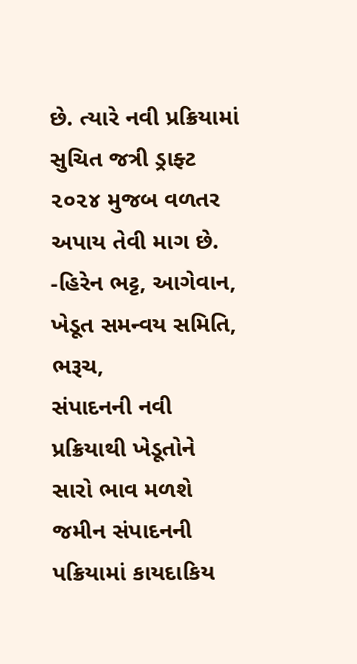છે. ત્યારે નવી પ્રક્રિયામાં સુચિત જત્રી ડ્રાફ્ટ ૨૦૨૪ મુજબ વળતર અપાય તેવી માગ છે. -હિરેન ભટ્ટ, આગેવાન, ખેડૂત સમન્વય સમિતિ, ભરૂચ,
સંપાદનની નવી પ્રક્રિયાથી ખેડૂતોને સારો ભાવ મળશે જમીન સંપાદનની પક્રિયામાં કાયદાકિય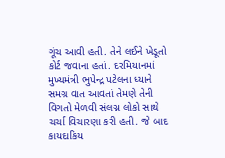ગૂંચ આવી હતી. તેને લઈને ખેડૂતો કોર્ટ જવાના હતાં. દરમિયાનમાં મુખ્યમંત્રી ભુપેન્દ્ર પટેલના ધ્યાને સમગ્ર વાત આવતાં તેમણે તેની વિગતો મેળવી સંલગ્ન લોકો સાથે ચર્ચા વિચારણા કરી હતી. જે બાદ કાયદાકિય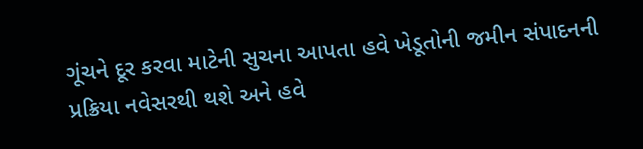ગૂંચને દૂર કરવા માટેની સુચના આપતા હવે ખેડૂતોની જમીન સંપાદનની પ્રક્રિયા નવેસરથી થશે અને હવે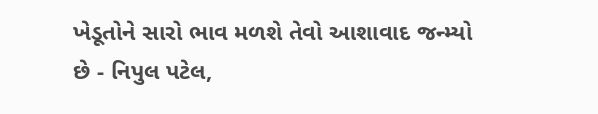ખેડૂતોને સારો ભાવ મળશે તેવો આશાવાદ જન્મ્યો છે - નિપુલ પટેલ,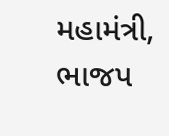મહામંત્રી, ભાજપ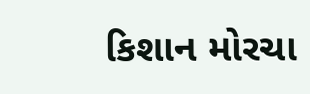કિશાન મોરચા